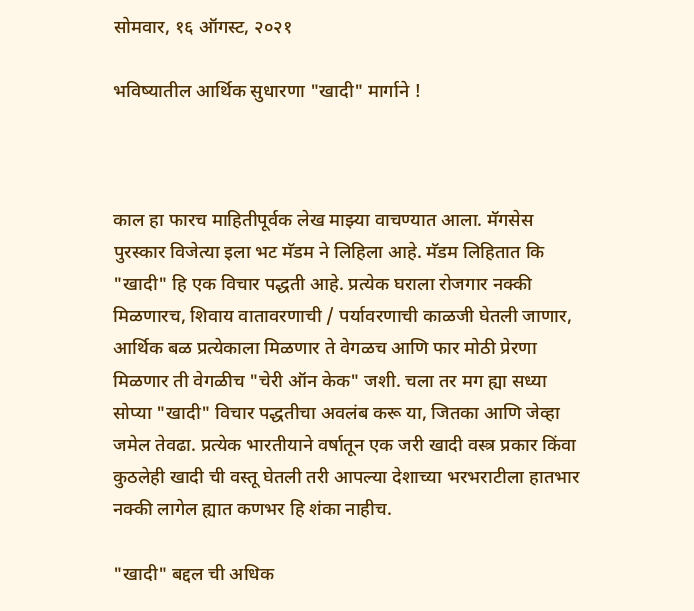सोमवार, १६ ऑगस्ट, २०२१

भविष्यातील आर्थिक सुधारणा "खादी" मार्गाने !



काल हा फारच माहितीपूर्वक लेख माझ्या वाचण्यात आला. मॅगसेस पुरस्कार विजेत्या इला भट मॅडम ने लिहिला आहे. मॅडम लिहितात कि "खादी" हि एक विचार पद्धती आहे. प्रत्येक घराला रोजगार नक्की मिळणारच, शिवाय वातावरणाची / पर्यावरणाची काळजी घेतली जाणार, आर्थिक बळ प्रत्येकाला मिळणार ते वेगळच आणि फार मोठी प्रेरणा मिळणार ती वेगळीच "चेरी ऑन केक" जशी. चला तर मग ह्या सध्या सोप्या "खादी" विचार पद्धतीचा अवलंब करू या, जितका आणि जेव्हा जमेल तेवढा. प्रत्येक भारतीयाने वर्षातून एक जरी खादी वस्त्र प्रकार किंवा कुठलेही खादी ची वस्तू घेतली तरी आपल्या देशाच्या भरभराटीला हातभार नक्की लागेल ह्यात कणभर हि शंका नाहीच.

"खादी" बद्दल ची अधिक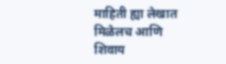माहिती ह्या लेखात मिळेलच आणि शिवाय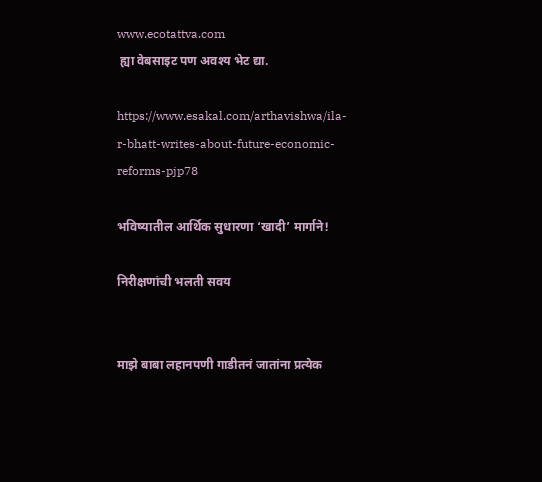www.ecotattva.com
 ह्या वेबसाइट पण अवश्य भेट द्या.

https://www.esakal.com/arthavishwa/ila-r-bhatt-writes-about-future-economic-reforms-pjp78

भविष्यातील आर्थिक सुधारणा ‘खादी’ मार्गाने!

निरीक्षणांची भलती सवय


माझे बाबा लहानपणी गाडीतनं जातांना प्रत्येक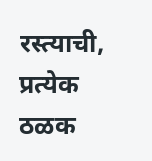रस्त्याची, प्रत्येक ठळक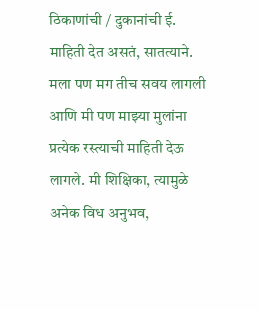ठिकाणांची / दुकानांची ई. माहिती देत असतं, सातत्याने. मला पण मग तीच सवय लागली आणि मी पण माझ्या मुलांना प्रत्येक रस्त्याची माहिती देऊ लागले. मी शिक्षिका, त्यामुळे अनेक विध अनुभव,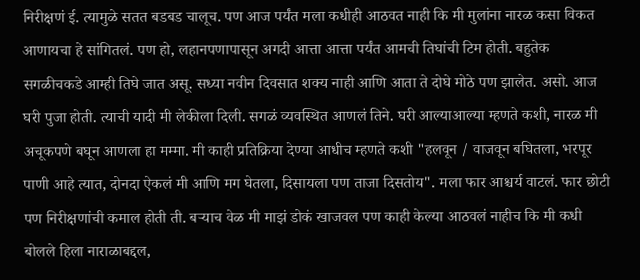निरीक्षणं ई. त्यामुळे सतत बडबड चालूच. पण आज पर्यंत मला कधीही आठवत नाही कि मी मुलांना नारळ कसा विकत आणायचा हे सांगितलं. पण हो, लहानपणापासून अगदी आत्ता आत्ता पर्यंत आमची तिघांची टिम होती. बहुतेक सगळीचकडे आम्ही तिघे जात असू. सध्या नवीन दिवसात शक्य नाही आणि आता ते दोघे मोठे पण झालेत. असो. आज घरी पुजा होती. त्याची यादी मी लेकीला दिली. सगळं व्यवस्थित आणलं तिने. घरी आल्याआल्या म्हणते कशी, नारळ मी अचूकपणे बघून आणला हा मम्मा. मी काही प्रतिक्रिया देण्या आधीच म्हणते कशी "हलवून / वाजवून बघितला, भरपूर पाणी आहे त्यात, दोनदा ऐकलं मी आणि मग घेतला, दिसायला पण ताजा दिसतोय". मला फार आश्चर्य वाटलं. फार छोटी पण निरीक्षणांची कमाल होती ती. बऱ्याच वेळ मी माझं डोकं खाजवल पण काही केल्या आठवलं नाहीच कि मी कधी बोलले हिला नाराळाबद्दल,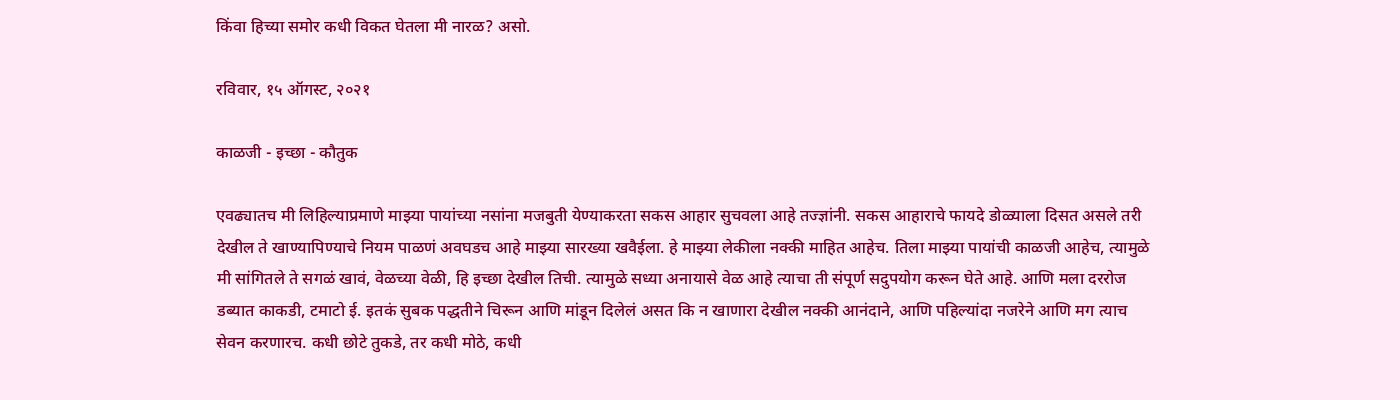किंवा हिच्या समोर कधी विकत घेतला मी नारळ? असो.

रविवार, १५ ऑगस्ट, २०२१

काळजी - इच्छा - कौतुक

एवढ्यातच मी लिहिल्याप्रमाणे माझ्या पायांच्या नसांना मजबुती येण्याकरता सकस आहार सुचवला आहे तज्ज्ञांनी. सकस आहाराचे फायदे डोळ्याला दिसत असले तरी देखील ते खाण्यापिण्याचे नियम पाळणं अवघडच आहे माझ्या सारख्या खवैईला. हे माझ्या लेकीला नक्की माहित आहेच. तिला माझ्या पायांची काळजी आहेच, त्यामुळे मी सांगितले ते सगळं खावं, वेळच्या वेळी, हि इच्छा देखील तिची. त्यामुळे सध्या अनायासे वेळ आहे त्याचा ती संपूर्ण सदुपयोग करून घेते आहे. आणि मला दररोज डब्यात काकडी, टमाटो ई. इतकं सुबक पद्धतीने चिरून आणि मांडून दिलेलं असत कि न खाणारा देखील नक्की आनंदाने, आणि पहिल्यांदा नजरेने आणि मग त्याच सेवन करणारच. कधी छोटे तुकडे, तर कधी मोठे, कधी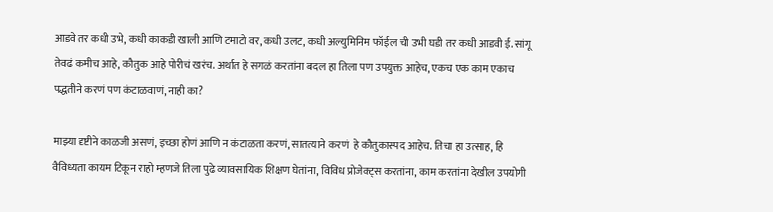आडवे तर कधी उभे, कधी काकडी खाली आणि टमाटो वर, कधी उलट, कधी अल्युमिनिम फॉईल ची उभी घडी तर कधी आडवी ई. सांगू तेवढं कमीच आहे, कौतुक आहे पोरीचं खरंच. अर्थात हे सगळं करतांना बदल हा तिला पण उपयुक्त आहेच, एकच एक काम एकाच पद्धतीने करणं पण कंटाळवाणं, नाही का?

माझ्या दृष्टीने काळजी असणं, इच्छा होणं आणि न कंटाळता करणं, सातत्याने करणं  हे कौतुकास्पद आहेच. तिचा हा उत्साह, हि वैविध्यता कायम टिकून राहो म्हणजे तिला पुढे व्यावसायिक शिक्षण घेतांना, विविध प्रोजेक्ट्स करतांना, काम करतांना देखील उपयोगी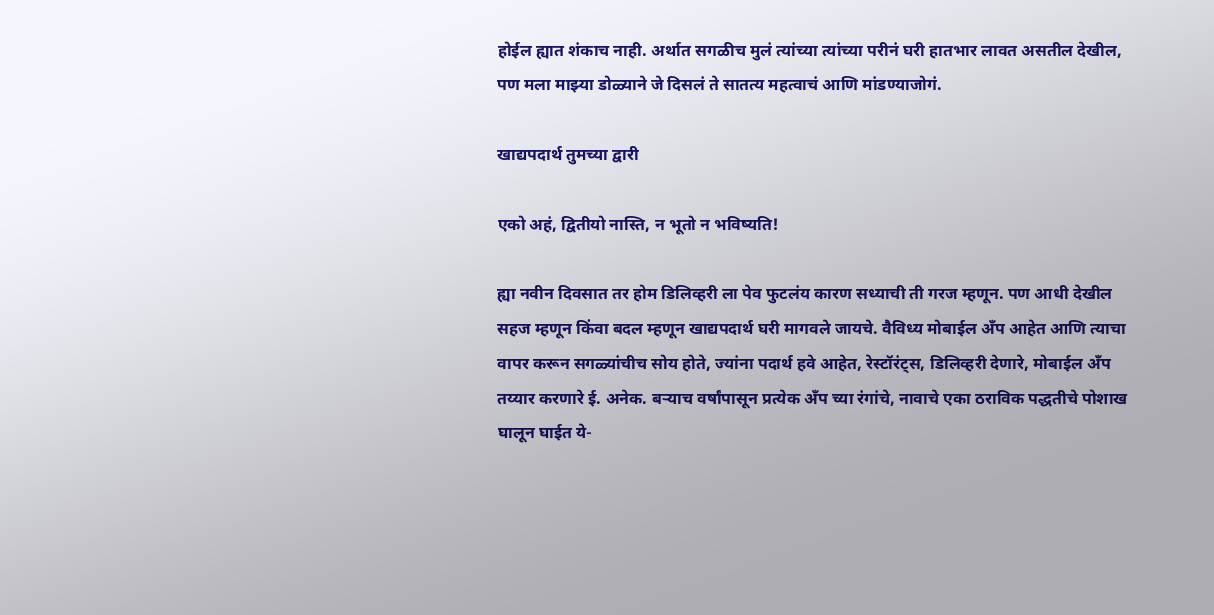होईल ह्यात शंकाच नाही. अर्थात सगळीच मुलं त्यांच्या त्यांच्या परीनं घरी हातभार लावत असतील देखील, पण मला माझ्या डोळ्याने जे दिसलं ते सातत्य महत्वाचं आणि मांडण्याजोगं.

खाद्यपदार्थ तुमच्या द्वारी

एको अहं, द्वितीयो नास्ति, न भूतो न भविष्यति!

ह्या नवीन दिवसात तर होम डिलिव्हरी ला पेव फुटलंय कारण सध्याची ती गरज म्हणून. पण आधी देखील सहज म्हणून किंवा बदल म्हणून खाद्यपदार्थ घरी मागवले जायचे. वैविध्य मोबाईल अँप आहेत आणि त्याचा वापर करून सगळ्यांचीच सोय होते, ज्यांना पदार्थ हवे आहेत, रेस्टॉरंट्स, डिलिव्हरी देणारे, मोबाईल अँप तय्यार करणारे ई. अनेक. बऱ्याच वर्षांपासून प्रत्येक अँप च्या रंगांचे, नावाचे एका ठराविक पद्धतीचे पोशाख घालून घाईत ये-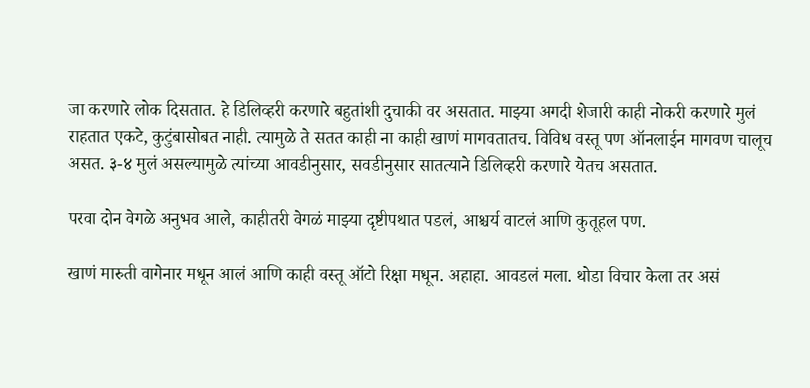जा करणारे लोक दिसतात. हे डिलिव्हरी करणारे बहुतांशी दुचाकी वर असतात. माझ्या अगदी शेजारी काही नोकरी करणारे मुलं राहतात एकटे, कुटुंबासोबत नाही. त्यामुळे ते सतत काही ना काही खाणं मागवतातच. विविध वस्तू पण ऑनलाईन मागवण चालूच असत. ३-४ मुलं असल्यामुळे त्यांच्या आवडीनुसार, सवडीनुसार सातत्याने डिलिव्हरी करणारे येतच असतात.

परवा दोन वेगळे अनुभव आले, काहीतरी वेगळं माझ्या दृष्टीपथात पडलं, आश्चर्य वाटलं आणि कुतूहल पण.

खाणं मारुती वागेनार मधून आलं आणि काही वस्तू ऑटो रिक्षा मधून. अहाहा. आवडलं मला. थोडा विचार केला तर असं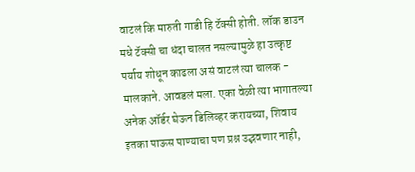वाटलं कि मारुती गाडी हि टॅक्सी होती. लॉक डाउन मधे टॅक्सी चा धंदा चालत नसल्यामुळे हा उत्कृष्ट पर्याय शोधून काढला असं वाटलं त्या चालक - मालकाने. आवडलं मला. एका वेळी त्या भागातल्या अनेक ऑर्डर घेऊन डिलिव्हर करायच्या, शिवाय इतका पाऊस पाण्याचा पण प्रश्न उद्भवणार नाही,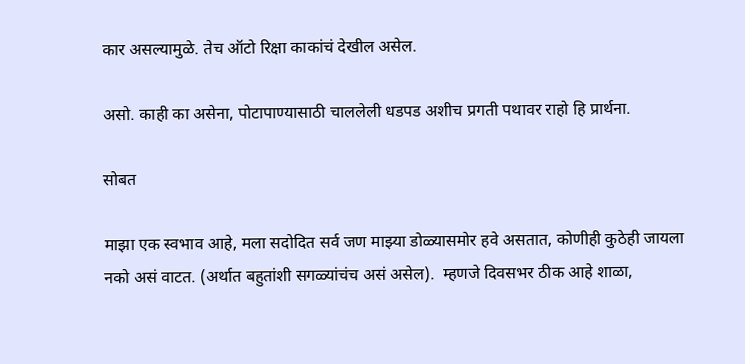कार असल्यामुळे. तेच ऑटो रिक्षा काकांचं देखील असेल.

असो. काही का असेना, पोटापाण्यासाठी चाललेली धडपड अशीच प्रगती पथावर राहो हि प्रार्थना.

सोबत

माझा एक स्वभाव आहे, मला सदोदित सर्व जण माझ्या डोळ्यासमोर हवे असतात, कोणीही कुठेही जायला नको असं वाटत. (अर्थात बहुतांशी सगळ्यांचंच असं असेल).  म्हणजे दिवसभर ठीक आहे शाळा,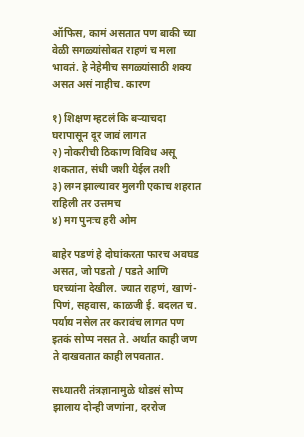ऑफिस, कामं असतात पण बाकी च्या वेळी सगळ्यांसोबत राहणं च मला भावतं. हे नेहेमीच सगळ्यांसाठी शक्य असत असं नाहीच. कारण

१) शिक्षण म्हटलं कि बऱ्याचदा घरापासून दूर जावं लागत
२) नोकरीची ठिकाण विविध असू शकतात, संधी जशी येईल तशी
३) लग्न झाल्यावर मुलगी एकाच शहरात राहिली तर उत्तमच
४) मग पुनःच हरी ओम

बाहेर पडणं हे दोघांकरता फारच अवघड असत, जो पडतो / पडते आणि घरच्यांना देखील. ज्यात राहणं, खाणं-पिणं, सहवास, काळजी ई. बदलत च. पर्याय नसेल तर करावंच लागत पण इतकं सोप्प नसत ते. अर्थात काही जण ते दाखवतात काही लपवतात.

सध्यातरी तंत्रज्ञानामुळे थोडसं सोप्प झालाय दोन्ही जणांना, दररोज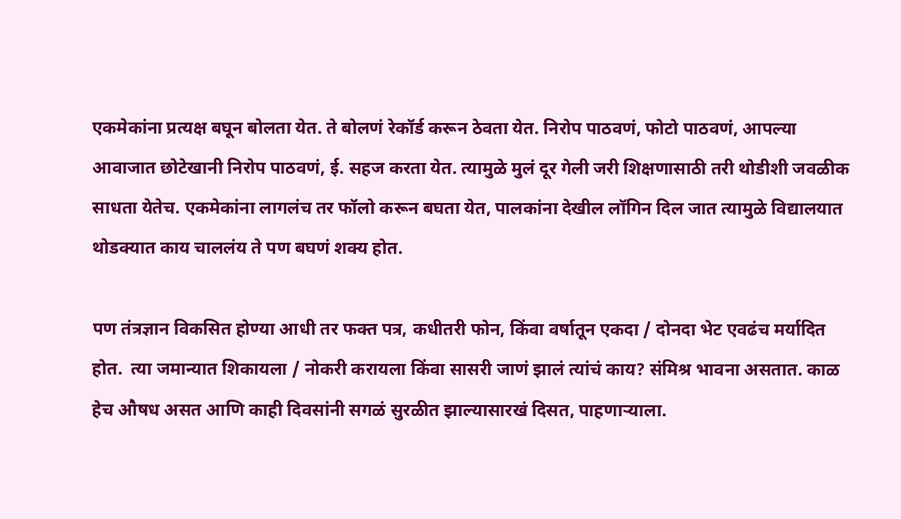एकमेकांना प्रत्यक्ष बघून बोलता येत. ते बोलणं रेकॉर्ड करून ठेवता येत. निरोप पाठवणं, फोटो पाठवणं, आपल्या आवाजात छोटेखानी निरोप पाठवणं, ई. सहज करता येत. त्यामुळे मुलं दूर गेली जरी शिक्षणासाठी तरी थोडीशी जवळीक साधता येतेच. एकमेकांना लागलंच तर फॉलो करून बघता येत, पालकांना देखील लॉगिन दिल जात त्यामुळे विद्यालयात थोडक्यात काय चाललंय ते पण बघणं शक्य होत.

पण तंत्रज्ञान विकसित होण्या आधी तर फक्त पत्र, कधीतरी फोन, किंवा वर्षातून एकदा / दोनदा भेट एवढंच मर्यादित होत.  त्या जमान्यात शिकायला / नोकरी करायला किंवा सासरी जाणं झालं त्यांचं काय? संमिश्र भावना असतात. काळ हेच औषध असत आणि काही दिवसांनी सगळं सुरळीत झाल्यासारखं दिसत, पाहणाऱ्याला.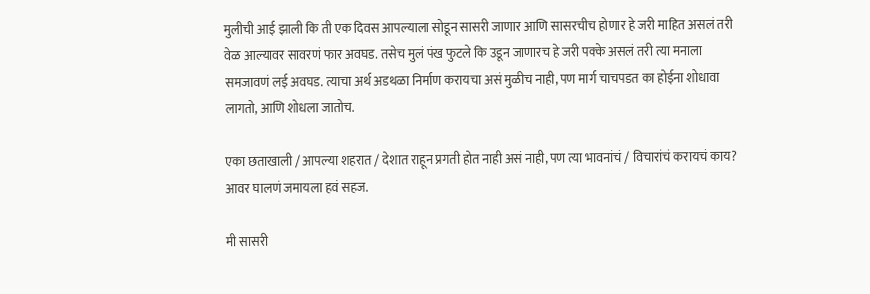मुलीची आई झाली कि ती एक दिवस आपल्याला सोडून सासरी जाणार आणि सासरचीच होणार हे जरी माहित असलं तरी वेळ आल्यावर सावरणं फार अवघड. तसेच मुलं पंख फुटले कि उडून जाणारच हे जरी पक्के असलं तरी त्या मनाला समजावणं लई अवघड. त्याचा अर्थ अडथळा निर्माण करायचा असं मुळीच नाही, पण मार्ग चाचपडत का होईना शोधावा लागतो, आणि शोधला जातोच.

एका छताखाली / आपल्या शहरात / देशात राहून प्रगती होत नाही असं नाही, पण त्या भावनांचं / विचारांचं करायचं काय? आवर घालणं जमायला हवं सहज.

मी सासरी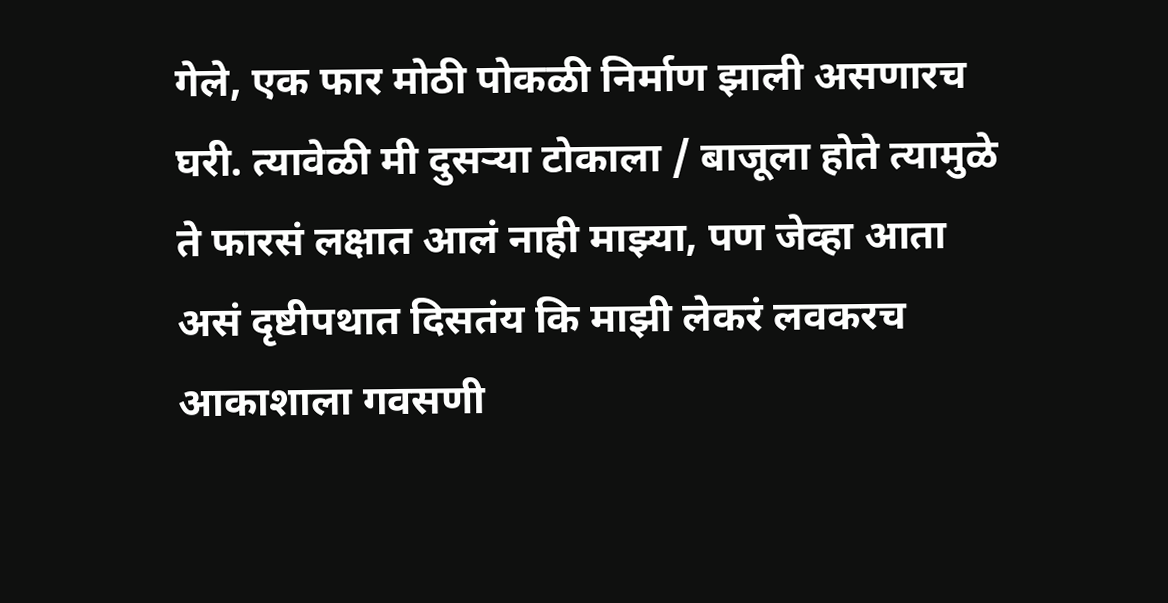गेले, एक फार मोठी पोकळी निर्माण झाली असणारच घरी. त्यावेळी मी दुसऱ्या टोकाला / बाजूला होते त्यामुळे ते फारसं लक्षात आलं नाही माझ्या, पण जेव्हा आता असं दृष्टीपथात दिसतंय कि माझी लेकरं लवकरच आकाशाला गवसणी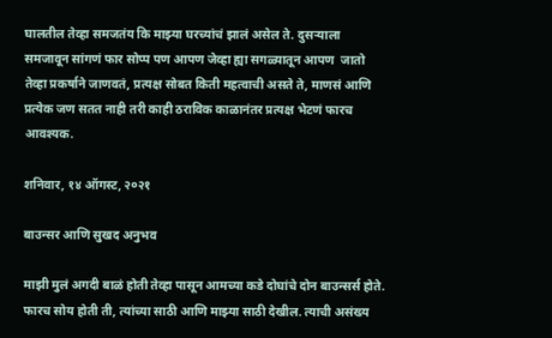घालतील तेव्हा समजतंय कि माझ्या घरच्यांचं झालं असेल ते. दुसऱ्याला समजावून सांगणं फार सोप्प पण आपण जेव्हा ह्या सगळ्यातून आपण  जातो तेव्हा प्रकर्षाने जाणवतं, प्रत्यक्ष सोबत किती महत्वाची असते ते, माणसं आणि प्रत्येक जण सतत नाही तरी काही ठराविक काळानंतर प्रत्यक्ष भेटणं फारच आवश्यक.

शनिवार, १४ ऑगस्ट, २०२१

बाउन्सर आणि सुखद अनुभव

माझी मुलं अगदी बाळं होती तेव्हा पासून आमच्या कडे दोघांचे दोन बाउन्सर्स होते. फारच सोय होती ती, त्यांच्या साठी आणि माझ्या साठी देखील. त्याची असंख्य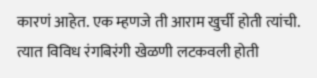कारणं आहेत. एक म्हणजे ती आराम खुर्ची होती त्यांची. त्यात विविध रंगबिरंगी खेळणी लटकवली होती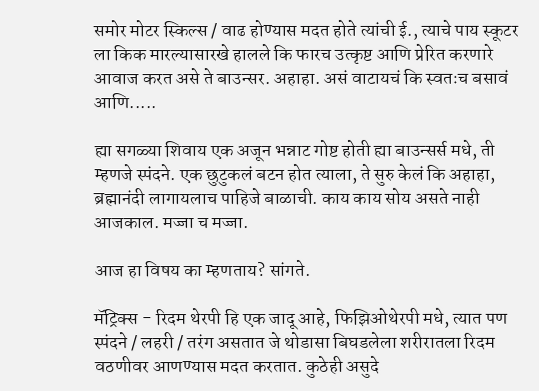समोर मोटर स्किल्स / वाढ होण्यास मदत होते त्यांची ई., त्याचे पाय स्कूटर ला किक मारल्यासारखे हालले कि फारच उत्कृष्ट आणि प्रेरित करणारे आवाज करत असे ते बाउन्सर. अहाहा. असं वाटायचं कि स्वतःच बसावं आणि.....

ह्या सगळ्या शिवाय एक अजून भन्नाट गोष्ट होती ह्या बाउन्सर्स मधे, ती म्हणजे स्पंदने. एक छुटुकलं बटन होत त्याला, ते सुरु केलं कि अहाहा, ब्रह्मानंदी लागायलाच पाहिजे बाळाची. काय काय सोय असते नाही आजकाल. मज्जा च मज्जा.

आज हा विषय का म्हणताय? सांगते.

मॅट्रिक्स - रिदम थेरपी हि एक जादू आहे, फिझिओथेरपी मधे, त्यात पण स्पंदने / लहरी / तरंग असतात जे थोडासा बिघडलेला शरीरातला रिदम वठणीवर आणण्यास मदत करतात. कुठेही असुदे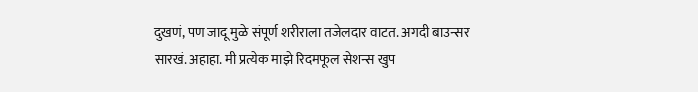दुखणं, पण जादू मुळे संपूर्ण शरीराला तजेलदार वाटत. अगदी बाउन्सर सारखं. अहाहा. मी प्रत्येक माझे रिदमफूल सेशन्स खुप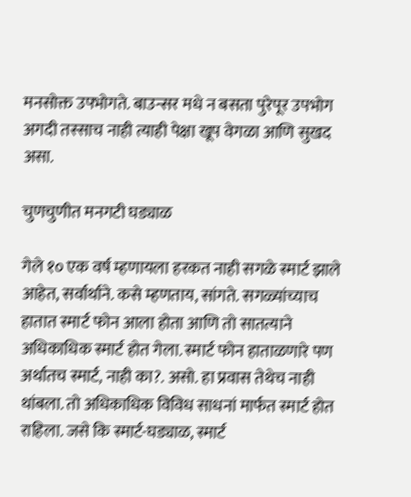मनसोक्त उपभोगते. बाउन्सर मधे न बसता पुरेपूर उपभोग अगदी तस्साच नाही त्याही पेक्षा खूप वेगळा आणि सुखद असा.

चुणचुणीत मनगटी घड्याळ

गेले १० एक वर्ष म्हणायला हरकत नाही सगळे स्मार्ट झाले आहेत, सर्वार्थाने. कसे म्हणताय, सांगते. सगळ्यांच्याच हातात स्मार्ट फोन आला होता आणि तो सातत्याने अधिकाधिक स्मार्ट होत गेला. स्मार्ट फोन हाताळणारे पण अर्थातच स्मार्ट, नाही का?. असो. हा प्रवास तेथेच नाही थांबला. तो अधिकाधिक विविध साधनां मार्फत स्मार्ट होत राहिला. जसे कि स्मार्ट-घड्याळ, स्मार्ट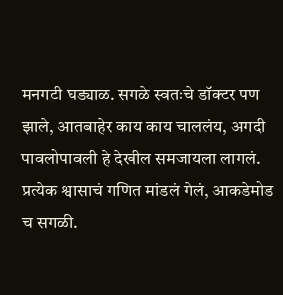मनगटी घड्याळ. सगळे स्वतःचे डॉक्टर पण झाले, आतबाहेर काय काय चाललंय, अगदी पावलोपावली हे देखील समजायला लागलं. प्रत्येक श्वासाचं गणित मांडलं गेलं, आकडेमोड च सगळी.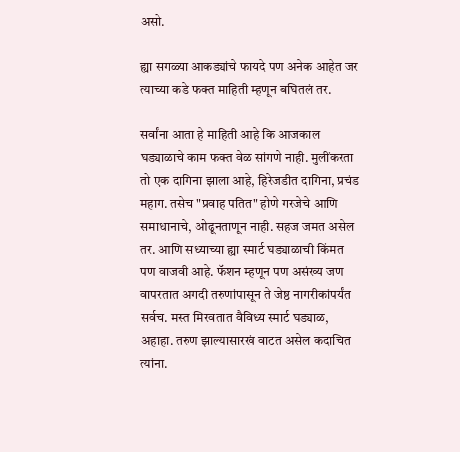असो.

ह्या सगळ्या आकड्यांचे फायदे पण अनेक आहेत जर त्याच्या कडे फक्त माहिती म्हणून बघितलं तर.

सर्वांना आता हे माहिती आहे कि आजकाल घड्याळाचे काम फक्त वेळ सांगणे नाही. मुलींकरता तो एक दागिना झाला आहे, हिरेजडीत दागिना, प्रचंड महाग. तसेच "प्रवाह पतित" होणे गरजेचे आणि समाधानाचे, ओढूनताणून नाही. सहज जमत असेल तर. आणि सध्याच्या ह्या स्मार्ट घड्याळाची किंमत पण वाजवी आहे. फॅशन म्हणून पण असंख्य जण वापरतात अगदी तरुणांपासून ते जेष्ठ नागरीकांपर्यंत सर्वच. मस्त मिरवतात वैविध्य स्मार्ट घड्याळ, अहाहा. तरुण झाल्यासारखं वाटत असेल कदाचित त्यांना.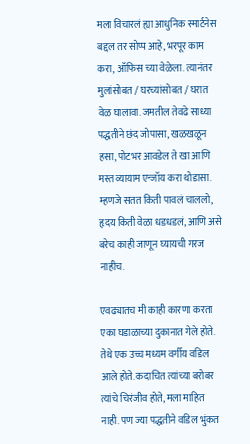मला विचारलं ह्या आधुनिक स्मार्टनेस बद्दल तर सोप्प आहे, भरपूर काम करा, ऑफिस च्या वेळेला. त्यानंतर मुलांसोबत / घरच्यांसोबत / घरात वेळ घालावा. जमतील तेवढे साध्या पद्धतीने छंद जोपासा, खळखळून हसा, पोटभर आवडेल ते खा आणि मस्त व्यायाम एन्जॉय करा थोडासा. म्हणजे सतत किती पावलं चाललो, हृदय किती वेळा धडधडलं, आणि असे बरेच काही जाणून घ्यायची गरज नाहीच.

एवढ्यातच मी काही कारणा करता एका घडाळाच्या दुकानात गेले होते. तेथे एक उच्च मध्यम वर्गीय वडिल आले होते. कदाचित त्यांच्या बरोबर त्यांचे चिरंजीव होते, मला माहित नाही. पण ज्या पद्धतीने वडिल भुंकत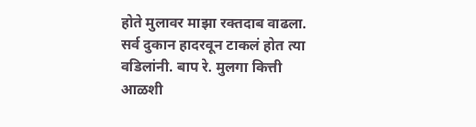होते मुलावर माझा रक्तदाब वाढला. सर्व दुकान हादरवून टाकलं होत त्या वडिलांनी. बाप रे. मुलगा कित्ती आळशी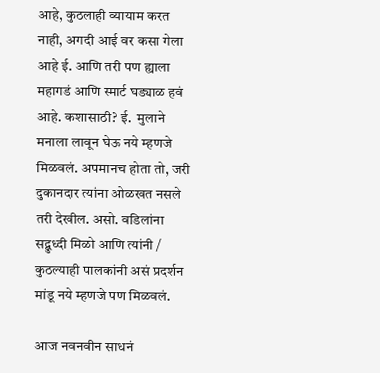आहे, कुठलाही व्यायाम करत नाही, अगदी आई वर कसा गेला आहे ई. आणि तरी पण ह्याला महागडं आणि स्मार्ट घड्याळ हवं आहे. कशासाठी? ई.  मुलाने मनाला लावून घेऊ नये म्हणजे मिळवलं. अपमानच होता तो, जरी दुकानदार त्यांना ओळखत नसले तरी देखील. असो. वडिलांना सद्बुध्दी मिळो आणि त्यांनी / कुठल्याही पालकांनी असं प्रदर्शन मांडू नये म्हणजे पण मिळवलं.

आज नवनवीन साधनं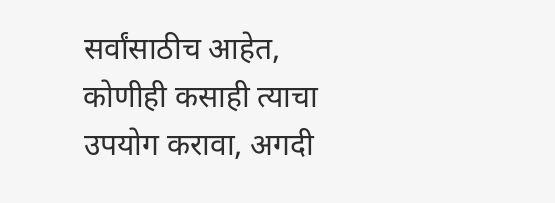सर्वांसाठीच आहेत, कोणीही कसाही त्याचा उपयोग करावा, अगदी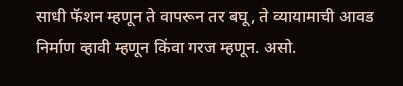साधी फॅशन म्हणून ते वापरून तर बघू, ते व्यायामाची आवड निर्माण व्हावी म्हणून किंवा गरज म्हणून. असो.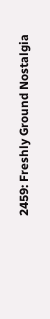2459: Freshly Ground Nostalgia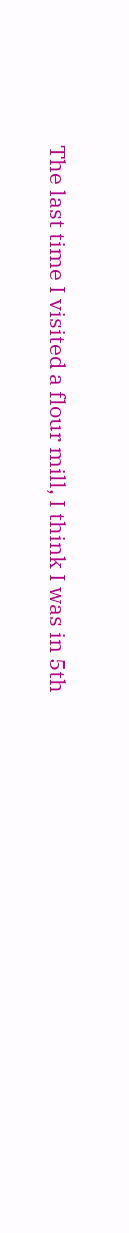The last time I visited a flour mill, I think I was in 5th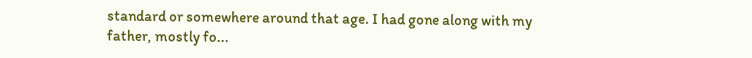standard or somewhere around that age. I had gone along with my father, mostly fo...